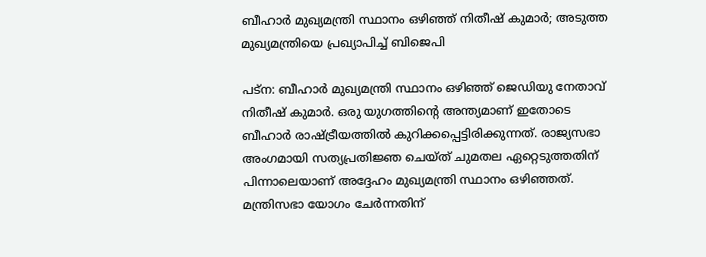ബീഹാര്‍ മുഖ്യമന്ത്രി സ്ഥാനം ഒഴിഞ്ഞ് നിതീഷ് കുമാര്‍; അടുത്ത മുഖ്യമന്ത്രിയെ പ്രഖ്യാപിച്ച് ബിജെപി

പട്‌ന: ബീഹാര്‍ മുഖ്യമന്ത്രി സ്ഥാനം ഒഴിഞ്ഞ് ജെഡിയു നേതാവ് നിതീഷ് കുമാര്‍. ഒരു യുഗത്തിന്റെ അന്ത്യമാണ് ഇതോടെ ബീഹാര്‍ രാഷ്ട്രീയത്തില്‍ കുറിക്കപ്പെട്ടിരിക്കുന്നത്. രാജ്യസഭാ അംഗമായി സത്യപ്രതിജ്ഞ ചെയ്ത് ചുമതല ഏറ്റെടുത്തതിന് പിന്നാലെയാണ് അദ്ദേഹം മുഖ്യമന്ത്രി സ്ഥാനം ഒഴിഞ്ഞത്. മന്ത്രിസഭാ യോഗം ചേര്‍ന്നതിന്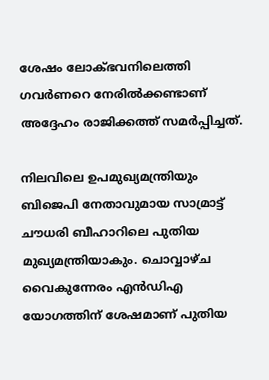ശേഷം ലോക്ഭവനിലെത്തി ഗവര്‍ണറെ നേരില്‍ക്കണ്ടാണ് അദ്ദേഹം രാജിക്കത്ത് സമര്‍പ്പിച്ചത്.

നിലവിലെ ഉപമുഖ്യമന്ത്രിയും ബിജെപി നേതാവുമായ സാമ്രാട്ട് ചൗധരി ബീഹാറിലെ പുതിയ മുഖ്യമന്ത്രിയാകും. ചൊവ്വാഴ്ച വൈകുന്നേരം എന്‍ഡിഎ യോഗത്തിന് ശേഷമാണ് പുതിയ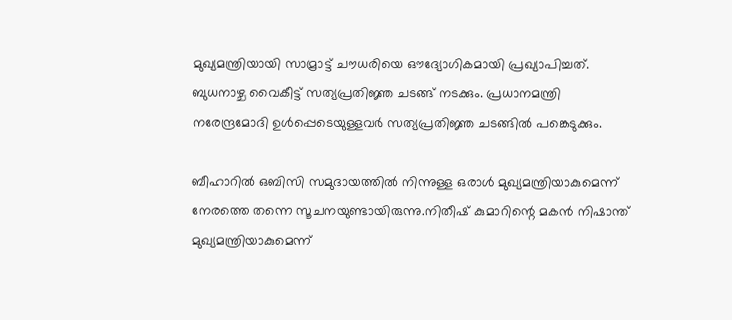മുഖ്യമന്ത്രിയായി സാമ്രാട്ട് ചൗധരിയെ ഔദ്യോഗികമായി പ്രഖ്യാപിച്ചത്. ബുധനാഴ്ച വൈകീട്ട് സത്യപ്രതിജ്ഞ ചടങ്ങ് നടക്കും. പ്രധാനമന്ത്രി നരേന്ദ്രമോദി ഉള്‍പ്പെടെയുള്ളവര്‍ സത്യപ്രതിജ്ഞ ചടങ്ങില്‍ പങ്കെടുക്കും.

ബീഹാറില്‍ ഒബിസി സമുദായത്തില്‍ നിന്നുള്ള ഒരാള്‍ മുഖ്യമന്ത്രിയാകുമെന്ന് നേരത്തെ തന്നെ സൂചനയുണ്ടായിരുന്നു.നിതീഷ് കുമാറിന്റെ മകന്‍ നിഷാന്ത് മുഖ്യമന്ത്രിയാകുമെന്ന്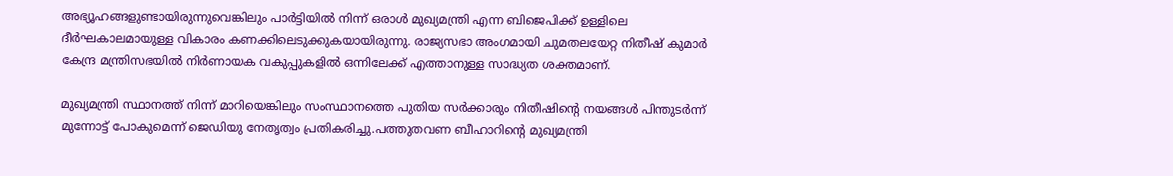അഭ്യൂഹങ്ങളുണ്ടായിരുന്നുവെങ്കിലും പാര്‍ട്ടിയില്‍ നിന്ന് ഒരാള്‍ മുഖ്യമന്ത്രി എന്ന ബിജെപിക്ക് ഉള്ളിലെ ദീര്‍ഘകാലമായുള്ള വികാരം കണക്കിലെടുക്കുകയായിരുന്നു. രാജ്യസഭാ അംഗമായി ചുമതലയേറ്റ നിതീഷ് കുമാര്‍ കേന്ദ്ര മന്ത്രിസഭയില്‍ നിര്‍ണായക വകുപ്പുകളില്‍ ഒന്നിലേക്ക് എത്താനുള്ള സാദ്ധ്യത ശക്തമാണ്.

മുഖ്യമന്ത്രി സ്ഥാനത്ത് നിന്ന് മാറിയെങ്കിലും സംസ്ഥാനത്തെ പുതിയ സര്‍ക്കാരും നിതീഷിന്റെ നയങ്ങള്‍ പിന്തുടര്‍ന്ന് മുന്നോട്ട് പോകുമെന്ന് ജെഡിയു നേതൃത്വം പ്രതികരിച്ചു.പത്തുതവണ ബീഹാറിന്റെ മുഖ്യമന്ത്രി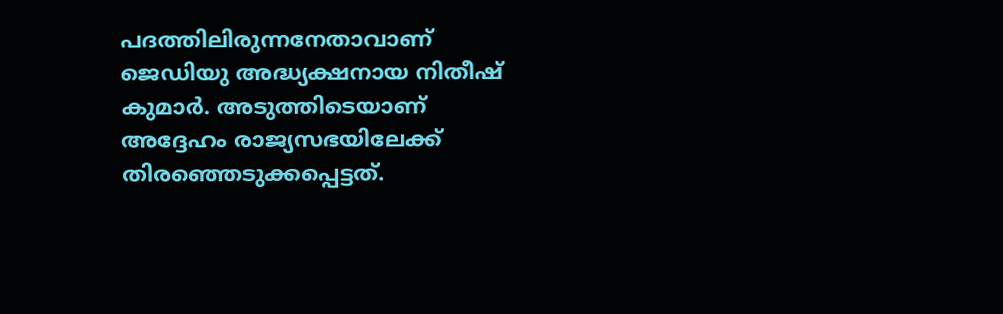പദത്തിലിരുന്നനേതാവാണ് ജെഡിയു അദ്ധ്യക്ഷനായ നിതീഷ് കുമാര്‍. അടുത്തിടെയാണ് അദ്ദേഹം രാജ്യസഭയിലേക്ക് തിരഞ്ഞെടുക്കപ്പെട്ടത്.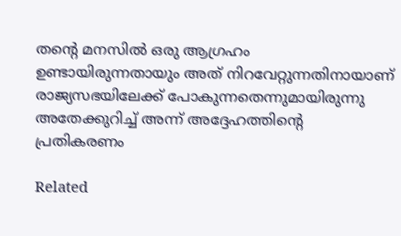തന്റെ മനസില്‍ ഒരു ആഗ്രഹം ഉണ്ടായിരുന്നതായും അത് നിറവേറ്റുന്നതിനായാണ് രാജ്യസഭയിലേക്ക് പോകുന്നതെന്നുമായിരുന്നു അതേക്കുറിച്ച് അന്ന് അദ്ദേഹത്തിന്റെ പ്രതികരണം

Related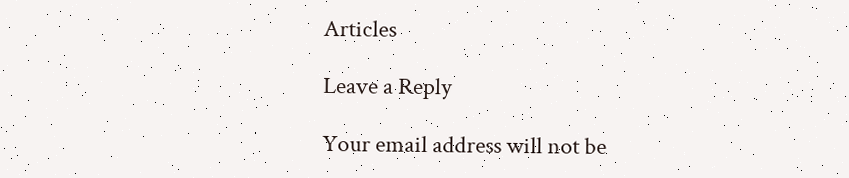Articles

Leave a Reply

Your email address will not be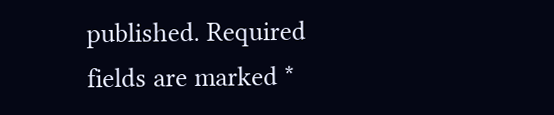published. Required fields are marked *